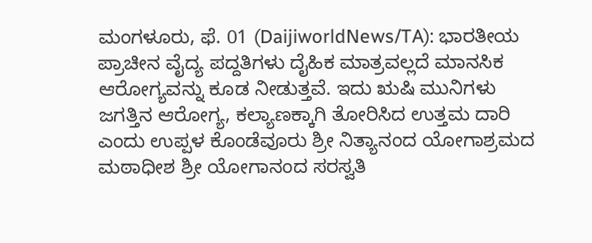ಮಂಗಳೂರು, ಫೆ. 01 (DaijiworldNews/TA): ಭಾರತೀಯ ಪ್ರಾಚೀನ ವೈದ್ಯ ಪದ್ದತಿಗಳು ದೈಹಿಕ ಮಾತ್ರವಲ್ಲದೆ ಮಾನಸಿಕ ಆರೋಗ್ಯವನ್ನು ಕೂಡ ನೀಡುತ್ತವೆ. ಇದು ಋಷಿ ಮುನಿಗಳು ಜಗತ್ತಿನ ಆರೋಗ್ಯ, ಕಲ್ಯಾಣಕ್ಕಾಗಿ ತೋರಿಸಿದ ಉತ್ತಮ ದಾರಿ ಎಂದು ಉಪ್ಪಳ ಕೊಂಡೆವೂರು ಶ್ರೀ ನಿತ್ಯಾನಂದ ಯೋಗಾಶ್ರಮದ ಮಠಾಧೀಶ ಶ್ರೀ ಯೋಗಾನಂದ ಸರಸ್ವತಿ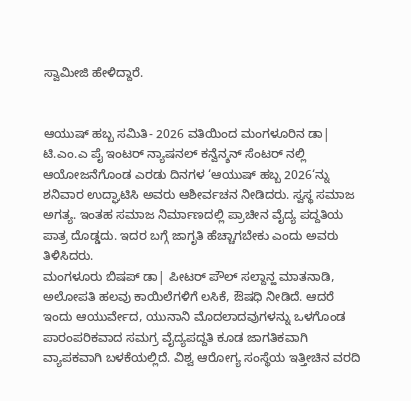ಸ್ವಾಮೀಜಿ ಹೇಳಿದ್ದಾರೆ.


ಆಯುಷ್ ಹಬ್ಬ ಸಮಿತಿ- 2026 ವತಿಯಿಂದ ಮಂಗಳೂರಿನ ಡಾ| ಟಿ.ಎಂ.ಎ ಪೈ ಇಂಟರ್ ನ್ಯಾಷನಲ್ ಕನ್ವೆನ್ಶನ್ ಸೆಂಟರ್ ನಲ್ಲಿ ಆಯೋಜನೆಗೊಂಡ ಎರಡು ದಿನಗಳ ‘ಆಯುಷ್ ಹಬ್ಬ 2026‘ನ್ನು ಶನಿವಾರ ಉದ್ಘಾಟಿಸಿ ಅವರು ಆಶೀರ್ವಚನ ನೀಡಿದರು. ಸ್ವಸ್ಥ ಸಮಾಜ ಅಗತ್ಯ. ಇಂತಹ ಸಮಾಜ ನಿರ್ಮಾಣದಲ್ಲಿ ಪ್ರಾಚೀನ ವೈದ್ಯ ಪದ್ದತಿಯ ಪಾತ್ರ ದೊಡ್ಡದು. ಇದರ ಬಗ್ಗೆ ಜಾಗೃತಿ ಹೆಚ್ಚಾಗಬೇಕು ಎಂದು ಅವರು ತಿಳಿಸಿದರು.
ಮಂಗಳೂರು ಬಿಷಪ್ ಡಾ| ಪೀಟರ್ ಪೌಲ್ ಸಲ್ದಾನ್ಹ ಮಾತನಾಡಿ, ಅಲೋಪತಿ ಹಲವು ಕಾಯಿಲೆಗಳಿಗೆ ಲಸಿಕೆ, ಔಷಧಿ ನೀಡಿದೆ. ಆದರೆ ಇಂದು ಆಯುರ್ವೇದ, ಯುನಾನಿ ಮೊದಲಾದವುಗಳನ್ನು ಒಳಗೊಂಡ ಪಾರಂಪರಿಕವಾದ ಸಮಗ್ರ ವೈದ್ಯಪದ್ದತಿ ಕೂಡ ಜಾಗತಿಕವಾಗಿ ವ್ಯಾಪಕವಾಗಿ ಬಳಕೆಯಲ್ಲಿದೆ. ವಿಶ್ವ ಆರೋಗ್ಯ ಸಂಸ್ಥೆಯ ಇತ್ತೀಚಿನ ವರದಿ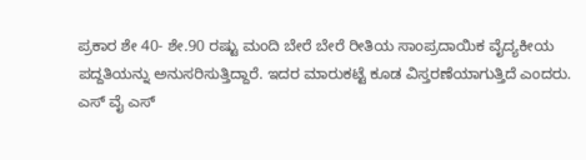ಪ್ರಕಾರ ಶೇ 40- ಶೇ.90 ರಷ್ಟು ಮಂದಿ ಬೇರೆ ಬೇರೆ ರೀತಿಯ ಸಾಂಪ್ರದಾಯಿಕ ವೈದ್ಯಕೀಯ ಪದ್ದತಿಯನ್ನು ಅನುಸರಿಸುತ್ತಿದ್ದಾರೆ. ಇದರ ಮಾರುಕಟ್ಟೆ ಕೂಡ ವಿಸ್ತರಣೆಯಾಗುತ್ತಿದೆ ಎಂದರು.
ಎಸ್ ವೈ ಎಸ್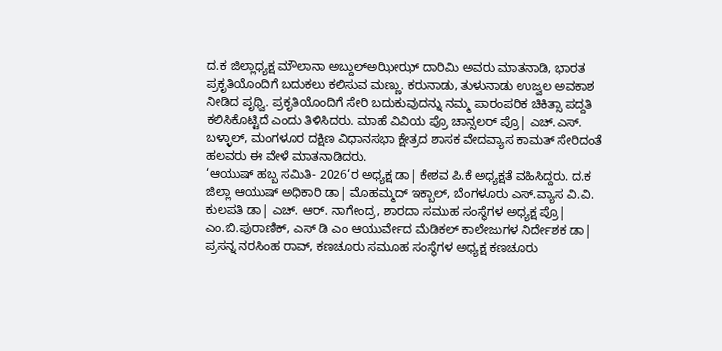ದ.ಕ ಜಿಲ್ಲಾಧ್ಯಕ್ಷ ಮೌಲಾನಾ ಅಬ್ದುಲ್ಅಝೀಝ್ ದಾರಿಮಿ ಅವರು ಮಾತನಾಡಿ, ಭಾರತ ಪ್ರಕೃತಿಯೊಂದಿಗೆ ಬದುಕಲು ಕಲಿಸುವ ಮಣ್ಣು. ಕರುನಾಡು, ತುಳುನಾಡು ಉಜ್ವಲ ಅವಕಾಶ ನೀಡಿದ ಪೃಥ್ವಿ. ಪ್ರಕೃತಿಯೊಂದಿಗೆ ಸೇರಿ ಬದುಕುವುದನ್ನು ನಮ್ಮ ಪಾರಂಪರಿಕ ಚಿಕಿತ್ಸಾ ಪದ್ದತಿ ಕಲಿಸಿಕೊಟ್ಟಿದೆ ಎಂದು ತಿಳಿಸಿದರು. ಮಾಹೆ ವಿವಿಯ ಪ್ರೊ ಚಾನ್ಸಲರ್ ಪ್ರೊ| ಎಚ್.ಎಸ್. ಬಳ್ಳಾಲ್, ಮಂಗಳೂರ ದಕ್ಷಿಣ ವಿಧಾನಸಭಾ ಕ್ಷೇತ್ರದ ಶಾಸಕ ವೇದವ್ಯಾಸ ಕಾಮತ್ ಸೇರಿದಂತೆ ಹಲವರು ಈ ವೇಳೆ ಮಾತನಾಡಿದರು.
‘ಆಯುಷ್ ಹಬ್ಬ ಸಮಿತಿ- 2026‘ರ ಅಧ್ಯಕ್ಷ ಡಾ| ಕೇಶವ ಪಿ.ಕೆ ಅಧ್ಯಕ್ಷತೆ ವಹಿಸಿದ್ದರು. ದ.ಕ ಜಿಲ್ಲಾ ಆಯುಷ್ ಅಧಿಕಾರಿ ಡಾ| ಮೊಹಮ್ಮದ್ ಇಕ್ಬಾಲ್, ಬೆಂಗಳೂರು ಎಸ್.ವ್ಯಾಸ ವಿ.ವಿ. ಕುಲಪತಿ ಡಾ| ಎಚ್. ಆರ್. ನಾಗೇಂದ್ರ, ಶಾರದಾ ಸಮುಹ ಸಂಸ್ಥೆಗಳ ಅಧ್ಯಕ್ಷ ಪ್ರೊ| ಎಂ.ಬಿ.ಪುರಾಣಿಕ್, ಎಸ್ ಡಿ ಎಂ ಆಯುರ್ವೇದ ಮೆಡಿಕಲ್ ಕಾಲೇಜುಗಳ ನಿರ್ದೇಶಕ ಡಾ| ಪ್ರಸನ್ನ ನರಸಿಂಹ ರಾವ್, ಕಣಚೂರು ಸಮೂಹ ಸಂಸ್ಥೆಗಳ ಅಧ್ಯಕ್ಷ ಕಣಚೂರು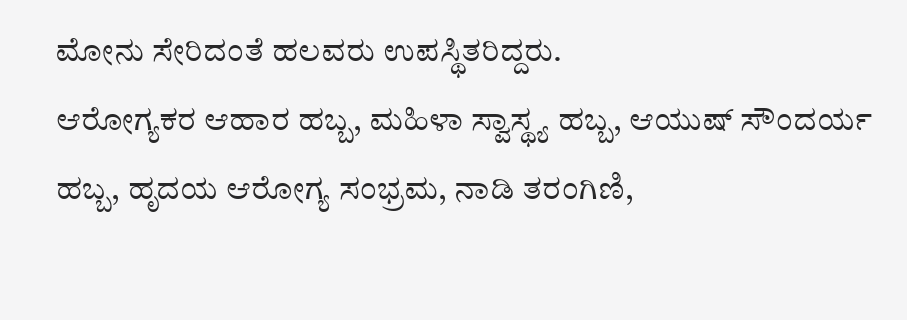ಮೋನು ಸೇರಿದಂತೆ ಹಲವರು ಉಪಸ್ಥಿತರಿದ್ದರು.
ಆರೋಗ್ಯಕರ ಆಹಾರ ಹಬ್ಬ, ಮಹಿಳಾ ಸ್ವಾಸ್ಥ್ಯ ಹಬ್ಬ, ಆಯುಷ್ ಸೌಂದರ್ಯ ಹಬ್ಬ, ಹೃದಯ ಆರೋಗ್ಯ ಸಂಭ್ರಮ, ನಾಡಿ ತರಂಗಿಣಿ,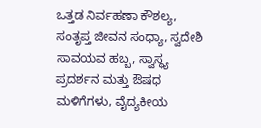ಒತ್ತಡ ನಿರ್ವಹಣಾ ಕೌಶಲ್ಯ, ಸಂತೃಪ್ತ ಜೀವನ ಸಂಧ್ಯಾ, ಸ್ವದೇಶಿ ಸಾವಯವ ಹಬ್ಬ, ಸ್ವಾಸ್ಥ್ಯ ಪ್ರದರ್ಶನ ಮತ್ತು ಔಷಧ ಮಳಿಗೆಗಳು, ವೈದ್ಯಕೀಯ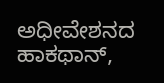ಅಧೀವೇಶನದ ಹಾಕಥಾನ್,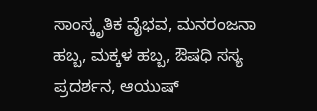ಸಾಂಸ್ಕೃತಿಕ ವೈಭವ, ಮನರಂಜನಾ ಹಬ್ಬ, ಮಕ್ಕಳ ಹಬ್ಬ, ಔಷಧಿ ಸಸ್ಯ ಪ್ರದರ್ಶನ, ಆಯುಷ್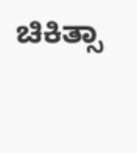ಚಿಕಿತ್ಸಾ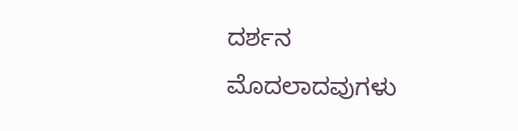ದರ್ಶನ ಮೊದಲಾದವುಗಳು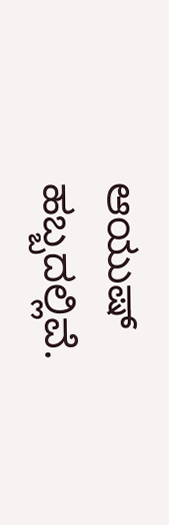ಆಯುಷ್ ಹಬ್ಬದಲ್ಲಿವೆ.